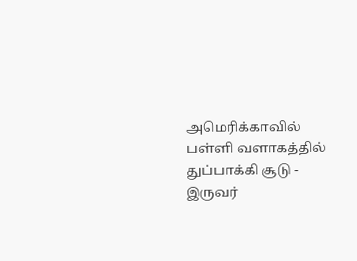அமெரிக்காவில் பள்ளி வளாகத்தில் துப்பாக்கி சூடு - இருவர்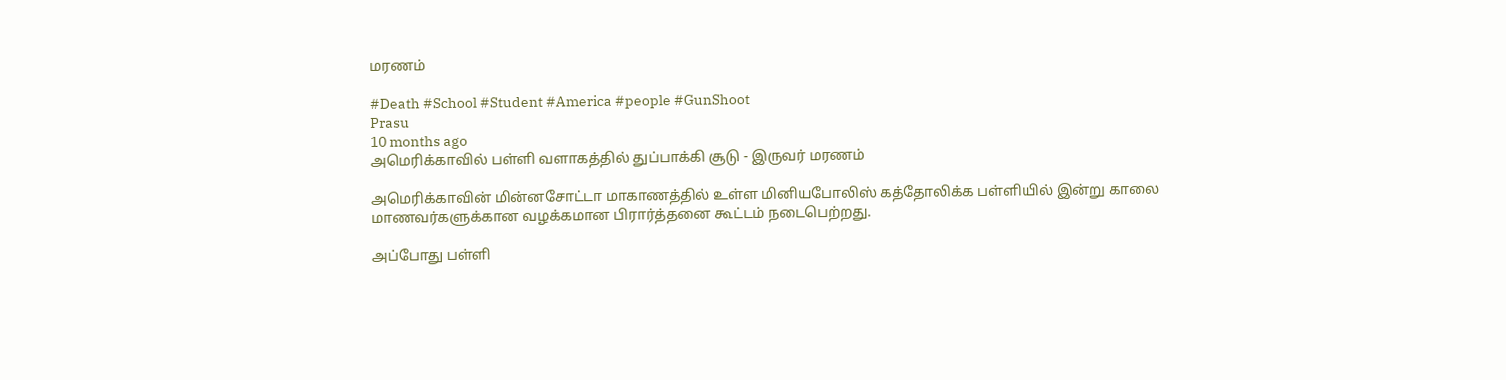மரணம்

#Death #School #Student #America #people #GunShoot
Prasu
10 months ago
அமெரிக்காவில் பள்ளி வளாகத்தில் துப்பாக்கி சூடு - இருவர் மரணம்

அமெரிக்காவின் மின்னசோட்டா மாகாணத்தில் உள்ள மினியபோலிஸ் கத்தோலிக்க பள்ளியில் இன்று காலை மாணவர்களுக்கான வழக்கமான பிரார்த்தனை கூட்டம் நடைபெற்றது.

அப்போது பள்ளி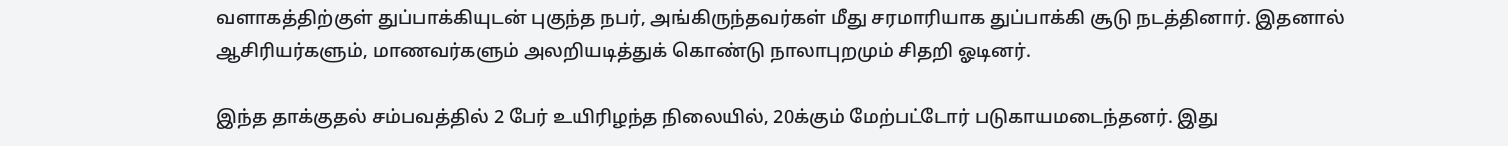வளாகத்திற்குள் துப்பாக்கியுடன் புகுந்த நபர், அங்கிருந்தவர்கள் மீது சரமாரியாக துப்பாக்கி சூடு நடத்தினார். இதனால் ஆசிரியர்களும், மாணவர்களும் அலறியடித்துக் கொண்டு நாலாபுறமும் சிதறி ஓடினர்.

இந்த தாக்குதல் சம்பவத்தில் 2 பேர் உயிரிழந்த நிலையில், 20க்கும் மேற்பட்டோர் படுகாயமடைந்தனர். இது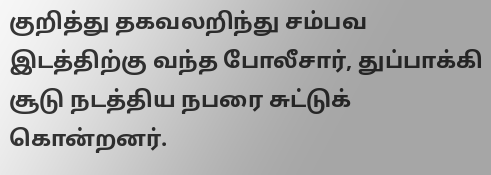குறித்து தகவலறிந்து சம்பவ இடத்திற்கு வந்த போலீசார், துப்பாக்கி சூடு நடத்திய நபரை சுட்டுக் கொன்றனர்.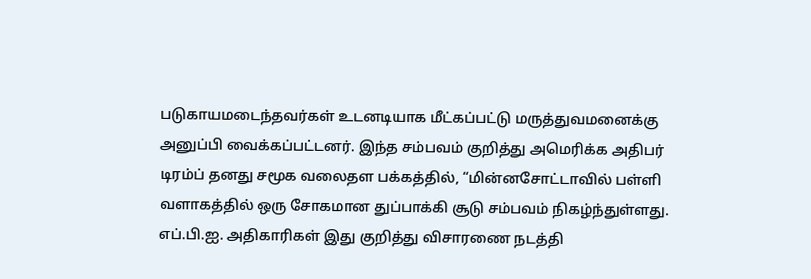படுகாயமடைந்தவர்கள் உடனடியாக மீட்கப்பட்டு மருத்துவமனைக்கு அனுப்பி வைக்கப்பட்டனர். இந்த சம்பவம் குறித்து அமெரிக்க அதிபர் டிரம்ப் தனது சமூக வலைதள பக்கத்தில், “மின்னசோட்டாவில் பள்ளி வளாகத்தில் ஒரு சோகமான துப்பாக்கி சூடு சம்பவம் நிகழ்ந்துள்ளது. எப்.பி.ஐ. அதிகாரிகள் இது குறித்து விசாரணை நடத்தி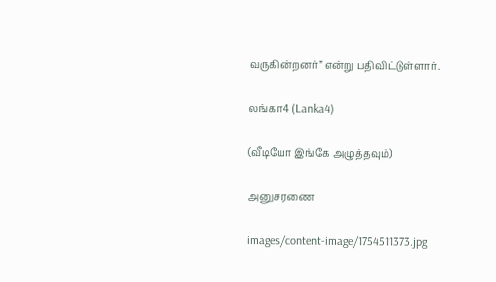வருகின்றனர்” என்று பதிவிட்டுள்ளார்.

லங்கா4 (Lanka4)

(வீடியோ இங்கே அழுத்தவும்)

அனுசரணை

images/content-image/1754511373.jpg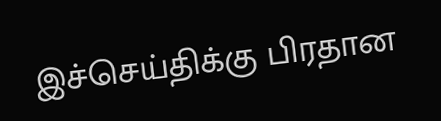இச்செய்திக்கு பிரதான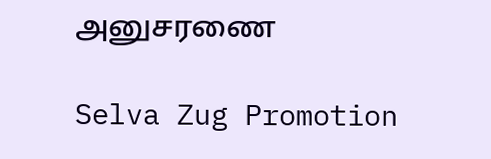அனுசரணை

Selva Zug Promotion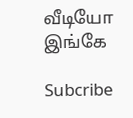வீடியோ இங்கே

Subcribe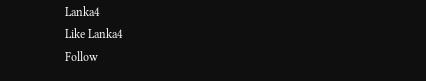Lanka4
Like Lanka4
Follow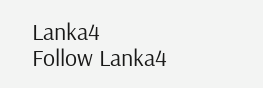Lanka4
Follow Lanka4